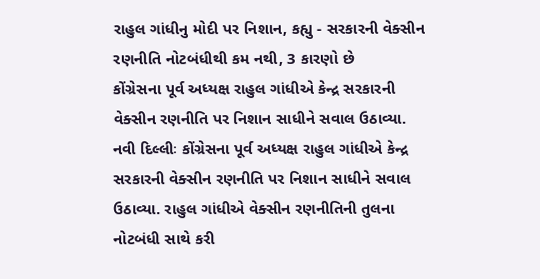રાહુલ ગાંધીનુ મોદી પર નિશાન, કહ્યુ - સરકારની વેક્સીન રણનીતિ નોટબંધીથી કમ નથી, 3 કારણો છે
કોંગ્રેસના પૂર્વ અધ્યક્ષ રાહુલ ગાંધીએ કેન્દ્ર સરકારની વેક્સીન રણનીતિ પર નિશાન સાધીને સવાલ ઉઠાવ્યા.
નવી દિલ્લીઃ કોંગ્રેસના પૂર્વ અધ્યક્ષ રાહુલ ગાંધીએ કેન્દ્ર સરકારની વેક્સીન રણનીતિ પર નિશાન સાધીને સવાલ ઉઠાવ્યા. રાહુલ ગાંધીએ વેક્સીન રણનીતિની તુલના નોટબંધી સાથે કરી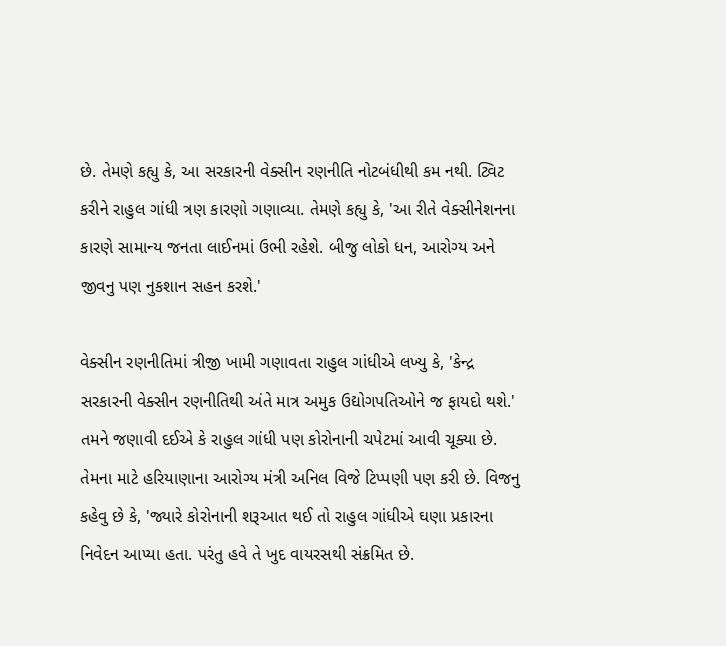છે. તેમણે કહ્યુ કે, આ સરકારની વેક્સીન રણનીતિ નોટબંધીથી કમ નથી. ટ્વિટ કરીને રાહુલ ગાંધી ત્રણ કારણો ગણાવ્યા. તેમણે કહ્યુ કે, 'આ રીતે વેક્સીનેશનના કારણે સામાન્ય જનતા લાઈનમાં ઉભી રહેશે. બીજુ લોકો ધન, આરોગ્ય અને જીવનુ પણ નુકશાન સહન કરશે.'

વેક્સીન રણનીતિમાં ત્રીજી ખામી ગણાવતા રાહુલ ગાંધીએ લખ્યુ કે, 'કેન્દ્ર સરકારની વેક્સીન રણનીતિથી અંતે માત્ર અમુક ઉદ્યોગપતિઓને જ ફાયદો થશે.' તમને જણાવી દઈએ કે રાહુલ ગાંધી પણ કોરોનાની ચપેટમાં આવી ચૂક્યા છે. તેમના માટે હરિયાણાના આરોગ્ય મંત્રી અનિલ વિજે ટિપ્પણી પણ કરી છે. વિજનુ કહેવુ છે કે, 'જ્યારે કોરોનાની શરૂઆત થઈ તો રાહુલ ગાંધીએ ઘણા પ્રકારના નિવેદન આપ્યા હતા. પરંતુ હવે તે ખુદ વાયરસથી સંક્રમિત છે.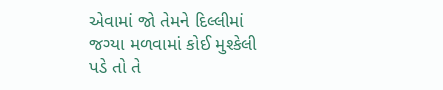એવામાં જો તેમને દિલ્લીમાં જગ્યા મળવામાં કોઈ મુશ્કેલી પડે તો તે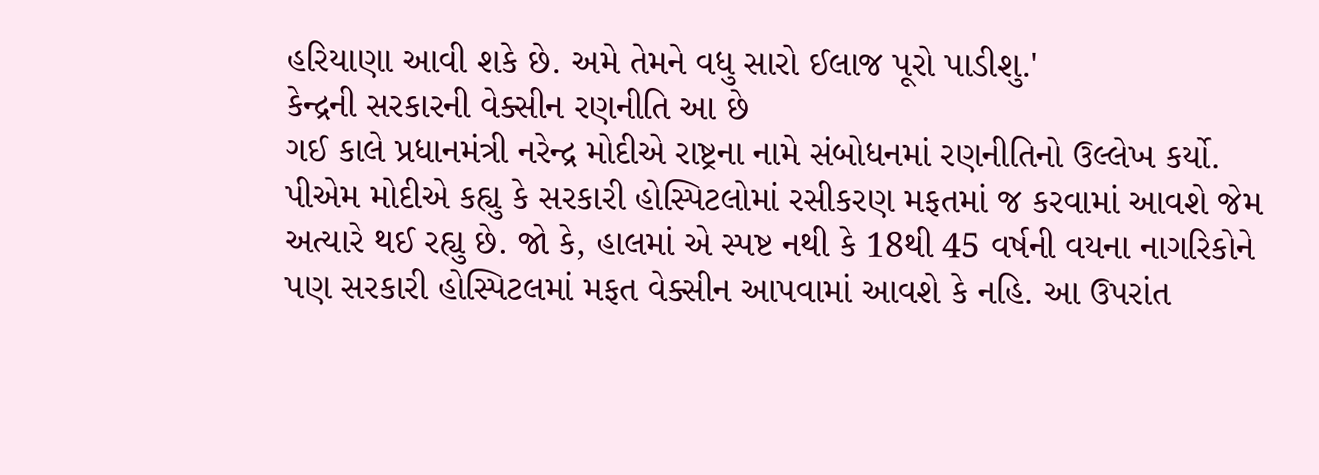હરિયાણા આવી શકે છે. અમે તેમને વધુ સારો ઈલાજ પૂરો પાડીશુ.'
કેન્દ્રની સરકારની વેક્સીન રણનીતિ આ છે
ગઈ કાલે પ્રધાનમંત્રી નરેન્દ્ર મોદીએ રાષ્ટ્રના નામે સંબોધનમાં રણનીતિનો ઉલ્લેખ કર્યો. પીએમ મોદીએ કહ્યુ કે સરકારી હોસ્પિટલોમાં રસીકરણ મફતમાં જ કરવામાં આવશે જેમ અત્યારે થઈ રહ્યુ છે. જો કે, હાલમાં એ સ્પષ્ટ નથી કે 18થી 45 વર્ષની વયના નાગરિકોને પણ સરકારી હોસ્પિટલમાં મફત વેક્સીન આપવામાં આવશે કે નહિ. આ ઉપરાંત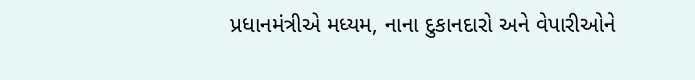પ્રધાનમંત્રીએ મધ્યમ, નાના દુકાનદારો અને વેપારીઓને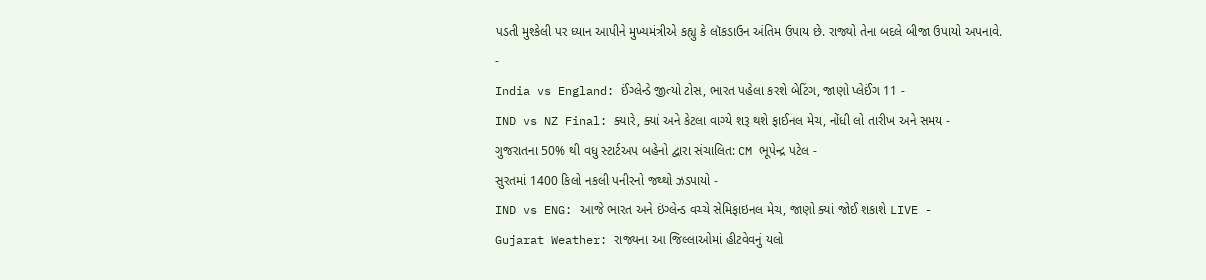પડતી મુશ્કેલી પર ધ્યાન આપીને મુખ્યમંત્રીએ કહ્યુ કે લૉકડાઉન અંતિમ ઉપાય છે. રાજ્યો તેના બદલે બીજા ઉપાયો અપનાવે.
-
India vs England: ઈંગ્લેન્ડે જીત્યો ટોસ, ભારત પહેલા કરશે બેટિંગ, જાણો પ્લેઈંગ 11 -
IND vs NZ Final: ક્યારે, ક્યાં અને કેટલા વાગ્યે શરૂ થશે ફાઈનલ મેચ, નોંધી લો તારીખ અને સમય -
ગુજરાતના 50% થી વધુ સ્ટાર્ટઅપ બહેનો દ્વારા સંચાલિત: CM ભૂપેન્દ્ર પટેલ -
સુરતમાં 1400 કિલો નકલી પનીરનો જથ્થો ઝડપાયો -
IND vs ENG: આજે ભારત અને ઇંગ્લેન્ડ વચ્ચે સેમિફાઇનલ મેચ, જાણો ક્યાં જોઈ શકાશે LIVE -
Gujarat Weather: રાજ્યના આ જિલ્લાઓમાં હીટવેવનું યલો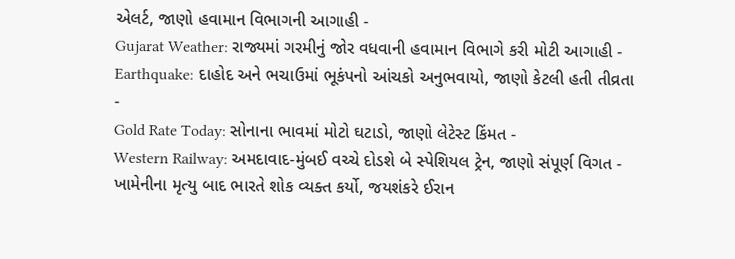એલર્ટ, જાણો હવામાન વિભાગની આગાહી -
Gujarat Weather: રાજ્યમાં ગરમીનું જોર વધવાની હવામાન વિભાગે કરી મોટી આગાહી -
Earthquake: દાહોદ અને ભચાઉમાં ભૂકંપનો આંચકો અનુભવાયો, જાણો કેટલી હતી તીવ્રતા -
Gold Rate Today: સોનાના ભાવમાં મોટો ઘટાડો, જાણો લેટેસ્ટ કિંમત -
Western Railway: અમદાવાદ-મુંબઈ વચ્ચે દોડશે બે સ્પેશિયલ ટ્રેન, જાણો સંપૂર્ણ વિગત -
ખામેનીના મૃત્યુ બાદ ભારતે શોક વ્યક્ત કર્યો, જયશંકરે ઈરાન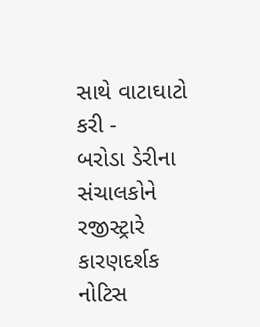સાથે વાટાઘાટો કરી -
બરોડા ડેરીના સંચાલકોને રજીસ્ટ્રારે કારણદર્શક નોટિસ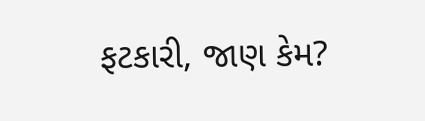ફટકારી, જાણ કેમ?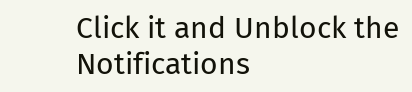Click it and Unblock the Notifications